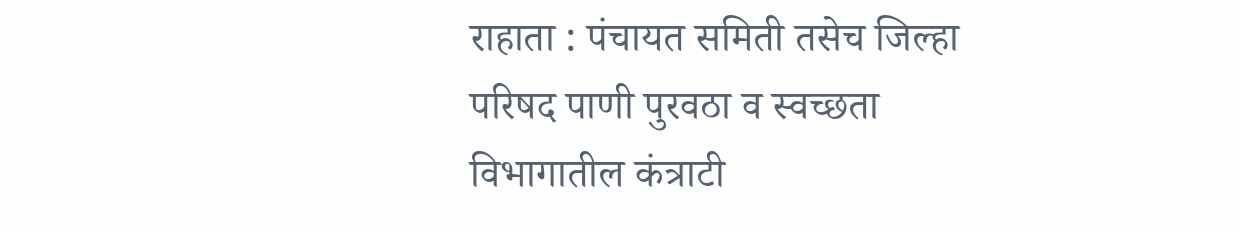राहाता : पंचायत समिती तसेच जिल्हा परिषद पाणी पुरवठा व स्वच्छता विभागातील कंत्राटी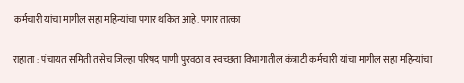कर्मचारी यांचा मागील सहा महिन्यांचा पगार थकित आहे. पगार तात्का

राहाता : पंचायत समिती तसेच जिल्हा परिषद पाणी पुरवठा व स्वच्छता विभागातील कंत्राटी कर्मचारी यांचा मागील सहा महिन्यांचा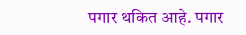पगार थकित आहे. पगार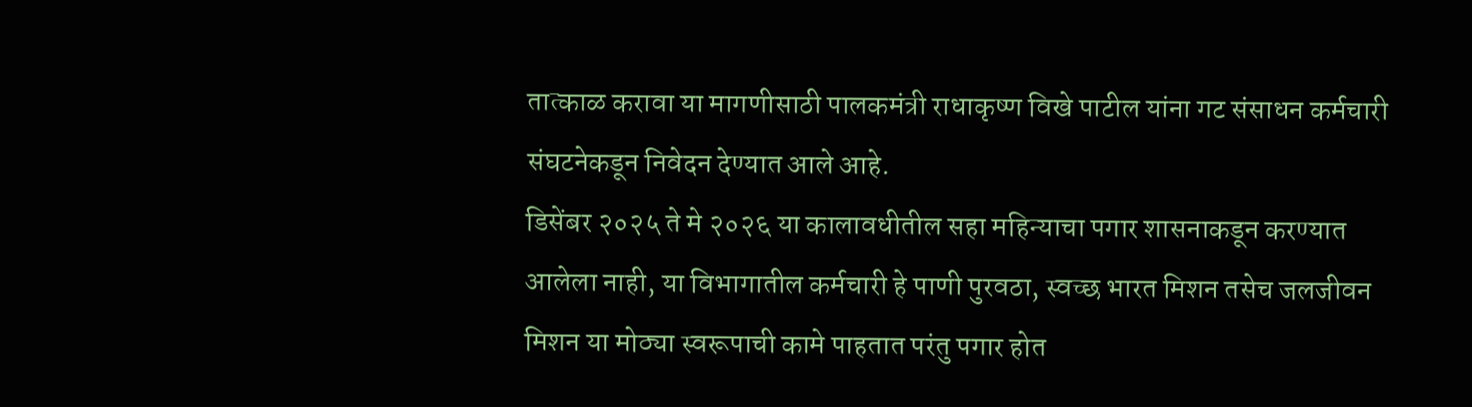तात्काळ करावा या मागणीसाठी पालकमंत्री राधाकृष्ण विखे पाटील यांना गट संसाधन कर्मचारी संघटनेकडून निवेदन देण्यात आले आहे.
डिसेंबर २०२५ ते मे २०२६ या कालावधीतील सहा महिन्याचा पगार शासनाकडून करण्यात आलेला नाही, या विभागातील कर्मचारी हे पाणी पुरवठा, स्वच्छ भारत मिशन तसेच जलजीवन मिशन या मोठ्या स्वरूपाची कामे पाहतात परंतु पगार होत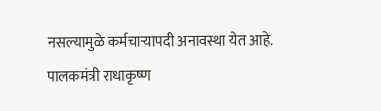नसल्यामुळे कर्मचाऱ्यापदी अनावस्था येत आहे. पालकमंत्री राधाकृष्ण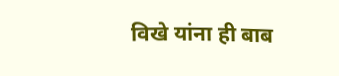विखे यांना ही बाब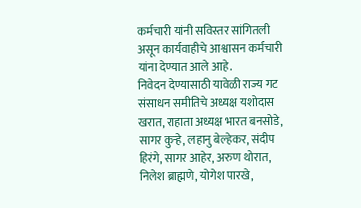कर्मचारी यांनी सविस्तर सांगितली असून कार्यवाहीचे आश्वासन कर्मचारी यांना देण्यात आले आहे.
निवेदन देण्यासाठी यावेळी राज्य गट संसाधन समीतिचे अध्यक्ष यशोदास खरात, राहाता अध्यक्ष भारत बनसोडे, सागर कुऱ्हे, लहानु बेल्हेकर, संदीप हिरंगे, सागर आहेर, अरुण थोरात, निलेश ब्राह्मणे, योगेश पारखे,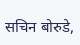सचिन बोरुडे,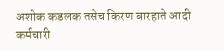अशोक कडलक तसेच किरण बारहाते आदी कर्मचारी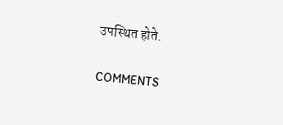उपस्थित होते.

COMMENTS